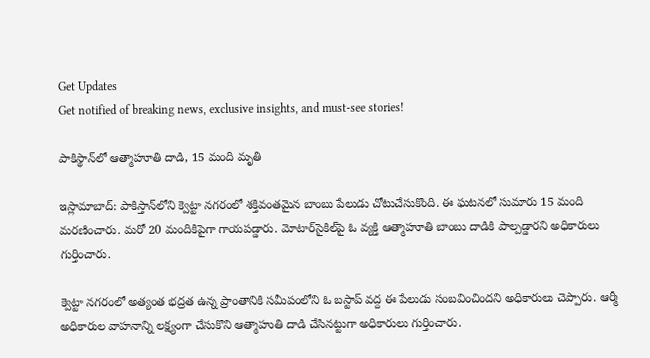Get Updates
Get notified of breaking news, exclusive insights, and must-see stories!

పాకిస్థాన్‌లో ఆత్మాహూతి దాడి, 15 మంది మృతి

ఇస్లామాబాద్: పాకిస్తాన్‌లోని క్వెట్టా నగరంలో శక్తివంతమైన బాంబు పేలుడు చోటుచేసుకొంది. ఈ ఘటనలో సుమారు 15 మంది మరణించారు. మరో 20 మందికిపైగా గాయపడ్డారు. మోటార్‌సైకిల్‌పై ఓ వ్యక్తి ఆత్మాహూతి బాంబు దాడికి పాల్పడ్డారని అధికారులు గుర్తించారు.

క్వెట్టా నగరంలో అత్యంత భద్రత ఉన్న ప్రాంతానికి సమీపంలోని ఓ బస్టాప్ వద్ద ఈ పేలుడు సంబవించిందని అధికారులు చెప్పారు. ఆర్మీ అధికారుల వాహనాన్ని లక్ష్యంగా చేసుకొని ఆత్మాహుతి దాడి చేసినట్టుగా అధికారులు గుర్తించారు.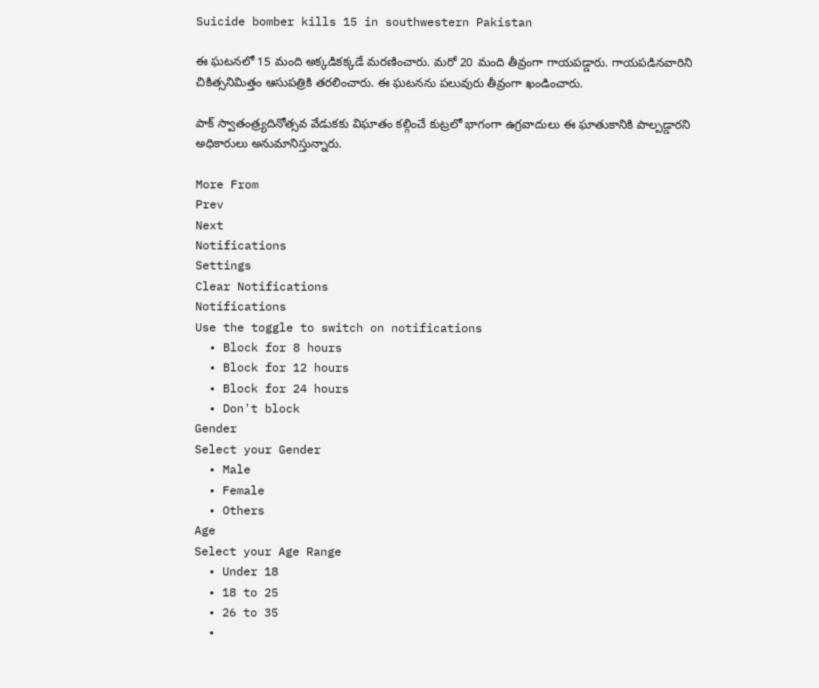Suicide bomber kills 15 in southwestern Pakistan

ఈ ఘటనలో 15 మంది అక్కడికక్కడే మరణించారు. మరో 20 మంది తీవ్రంగా గాయపడ్డారు. గాయపడినవారిని చికిత్సనిమిత్తం ఆసుపత్రికి తరలించారు. ఈ ఘటనను పలువురు తీవ్రంగా ఖండించారు.

పాక్ స్వాతంత్ర్యదినోత్సవ వేడుకకు విఘాతం కల్గించే కుట్రలో భాగంగా ఉగ్రవాదులు ఈ ఘాతుకానికి పాల్పడ్డారని అధికారులు అనుమానిస్తున్నారు.

More From
Prev
Next
Notifications
Settings
Clear Notifications
Notifications
Use the toggle to switch on notifications
  • Block for 8 hours
  • Block for 12 hours
  • Block for 24 hours
  • Don't block
Gender
Select your Gender
  • Male
  • Female
  • Others
Age
Select your Age Range
  • Under 18
  • 18 to 25
  • 26 to 35
  •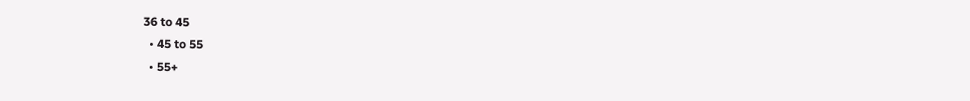36 to 45
  • 45 to 55
  • 55+